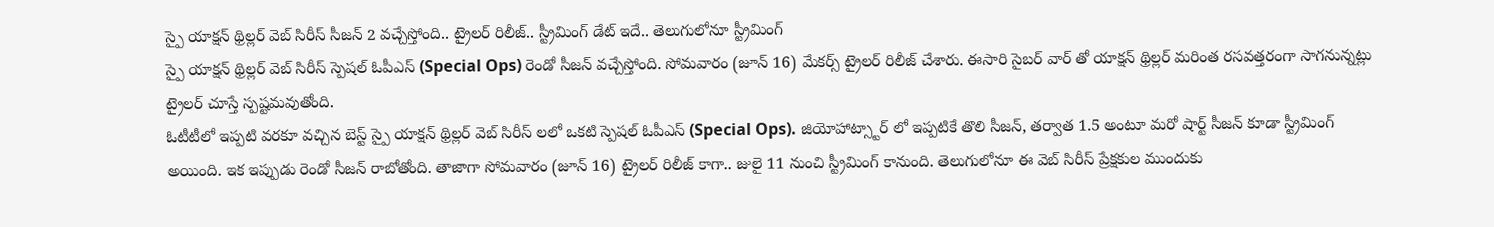స్పై యాక్షన్ థ్రిల్లర్ వెబ్ సిరీస్ సీజన్ 2 వచ్చేస్తోంది.. ట్రైలర్ రిలీజ్.. స్ట్రీమింగ్ డేట్ ఇదే.. తెలుగులోనూ స్ట్రీమింగ్
స్పై యాక్షన్ థ్రిల్లర్ వెబ్ సిరీస్ స్పెషల్ ఓపీఎస్ (Special Ops) రెండో సీజన్ వచ్చేస్తోంది. సోమవారం (జూన్ 16) మేకర్స్ ట్రైలర్ రిలీజ్ చేశారు. ఈసారి సైబర్ వార్ తో యాక్షన్ థ్రిల్లర్ మరింత రసవత్తరంగా సాగనున్నట్లు ట్రైలర్ చూస్తే స్పష్టమవుతోంది.
ఓటీటీలో ఇప్పటి వరకూ వచ్చిన బెస్ట్ స్పై యాక్షన్ థ్రిల్లర్ వెబ్ సిరీస్ లలో ఒకటి స్పెషల్ ఓపీఎస్ (Special Ops). జియోహాట్స్టార్ లో ఇప్పటికే తొలి సీజన్, తర్వాత 1.5 అంటూ మరో షార్ట్ సీజన్ కూడా స్ట్రీమింగ్ అయింది. ఇక ఇప్పుడు రెండో సీజన్ రాబోతోంది. తాజాగా సోమవారం (జూన్ 16) ట్రైలర్ రిలీజ్ కాగా.. జులై 11 నుంచి స్ట్రీమింగ్ కానుంది. తెలుగులోనూ ఈ వెబ్ సిరీస్ ప్రేక్షకుల ముందుకు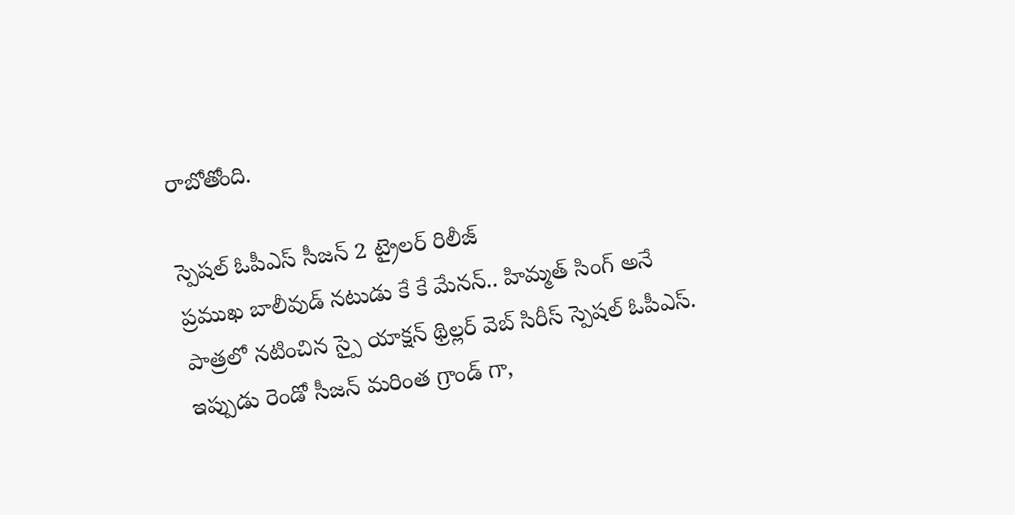రాబోతోంది.

స్పెషల్ ఓపీఎస్ సీజన్ 2 ట్రైలర్ రిలీజ్
ప్రముఖ బాలీవుడ్ నటుడు కే కే మేనన్.. హిమ్మత్ సింగ్ అనే పాత్రలో నటించిన స్పై యాక్షన్ థ్రిల్లర్ వెబ్ సిరీస్ స్పెషల్ ఓపీఎస్. ఇప్పుడు రెండో సీజన్ మరింత గ్రాండ్ గా,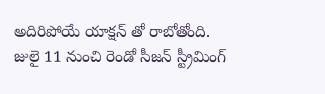అదిరిపోయే యాక్షన్ తో రాబోతోంది. జులై 11 నుంచి రెండో సీజన్ స్ట్రీమింగ్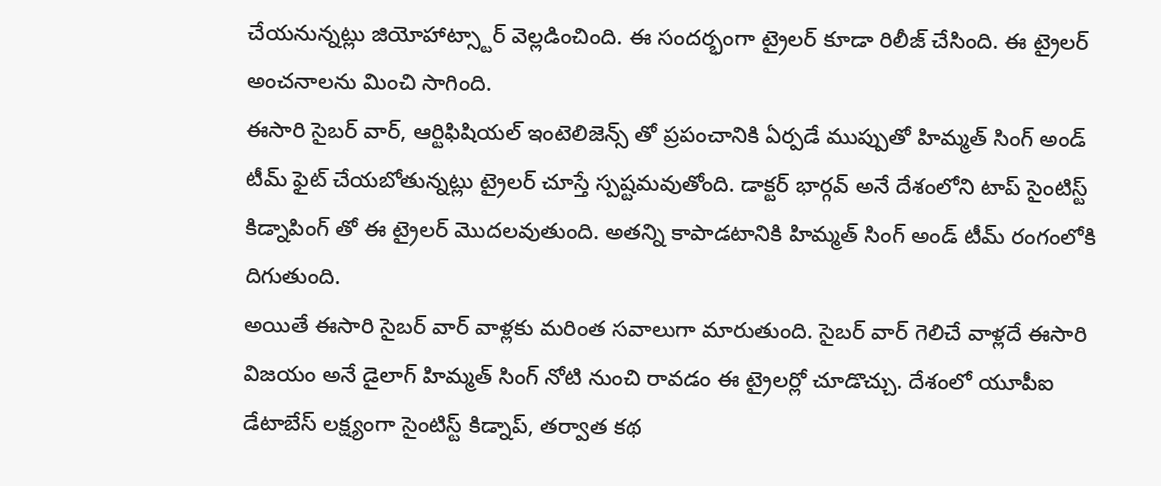చేయనున్నట్లు జియోహాట్స్టార్ వెల్లడించింది. ఈ సందర్భంగా ట్రైలర్ కూడా రిలీజ్ చేసింది. ఈ ట్రైలర్ అంచనాలను మించి సాగింది.
ఈసారి సైబర్ వార్, ఆర్టిఫిషియల్ ఇంటెలిజెన్స్ తో ప్రపంచానికి ఏర్పడే ముప్పుతో హిమ్మత్ సింగ్ అండ్ టీమ్ ఫైట్ చేయబోతున్నట్లు ట్రైలర్ చూస్తే స్పష్టమవుతోంది. డాక్టర్ భార్గవ్ అనే దేశంలోని టాప్ సైంటిస్ట్ కిడ్నాపింగ్ తో ఈ ట్రైలర్ మొదలవుతుంది. అతన్ని కాపాడటానికి హిమ్మత్ సింగ్ అండ్ టీమ్ రంగంలోకి దిగుతుంది.
అయితే ఈసారి సైబర్ వార్ వాళ్లకు మరింత సవాలుగా మారుతుంది. సైబర్ వార్ గెలిచే వాళ్లదే ఈసారి విజయం అనే డైలాగ్ హిమ్మత్ సింగ్ నోటి నుంచి రావడం ఈ ట్రైలర్లో చూడొచ్చు. దేశంలో యూపీఐ డేటాబేస్ లక్ష్యంగా సైంటిస్ట్ కిడ్నాప్, తర్వాత కథ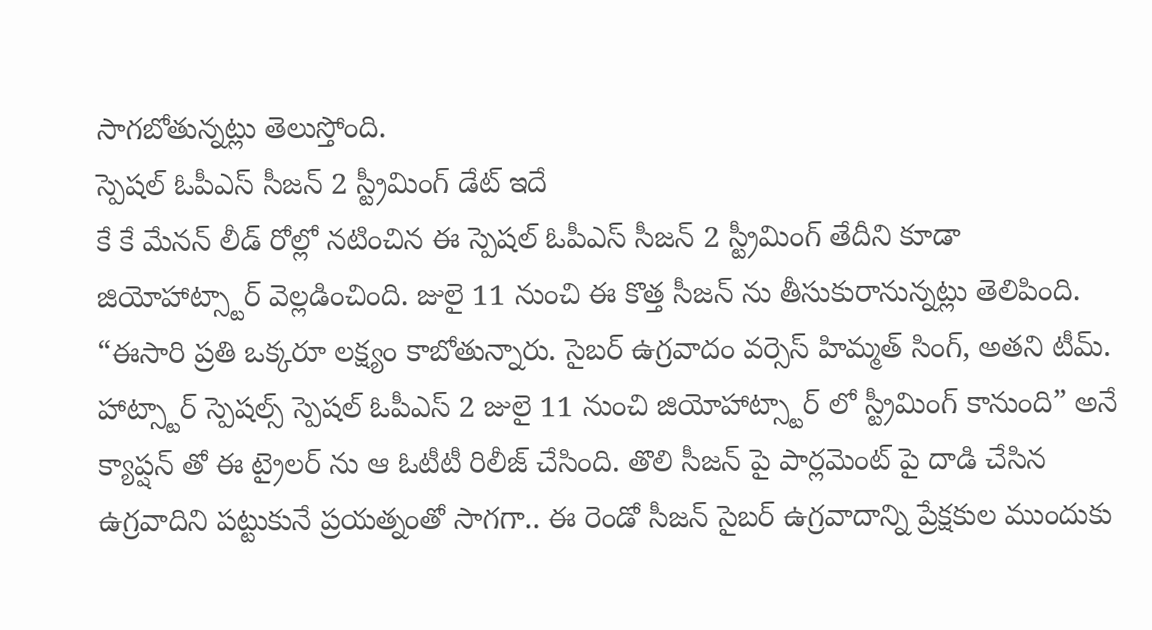సాగబోతున్నట్లు తెలుస్తోంది.
స్పెషల్ ఓపీఎస్ సీజన్ 2 స్ట్రీమింగ్ డేట్ ఇదే
కే కే మేనన్ లీడ్ రోల్లో నటించిన ఈ స్పెషల్ ఓపీఎస్ సీజన్ 2 స్ట్రీమింగ్ తేదీని కూడా జియోహాట్స్టార్ వెల్లడించింది. జులై 11 నుంచి ఈ కొత్త సీజన్ ను తీసుకురానున్నట్లు తెలిపింది. “ఈసారి ప్రతి ఒక్కరూ లక్ష్యం కాబోతున్నారు. సైబర్ ఉగ్రవాదం వర్సెస్ హిమ్మత్ సింగ్, అతని టీమ్.
హాట్స్టార్ స్పెషల్స్ స్పెషల్ ఓపీఎస్ 2 జులై 11 నుంచి జియోహాట్స్టార్ లో స్ట్రీమింగ్ కానుంది” అనే క్యాప్షన్ తో ఈ ట్రైలర్ ను ఆ ఓటీటీ రిలీజ్ చేసింది. తొలి సీజన్ పై పార్లమెంట్ పై దాడి చేసిన ఉగ్రవాదిని పట్టుకునే ప్రయత్నంతో సాగగా.. ఈ రెండో సీజన్ సైబర్ ఉగ్రవాదాన్ని ప్రేక్షకుల ముందుకు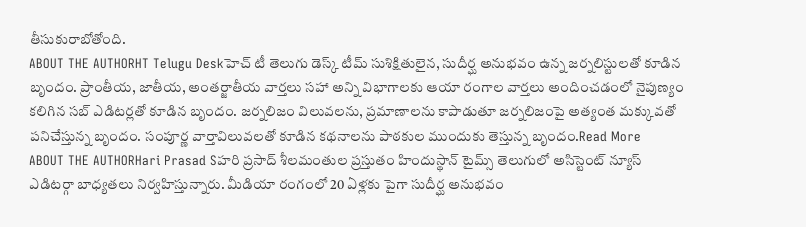తీసుకురాబోతోంది.
ABOUT THE AUTHORHT Telugu Deskహెచ్ టీ తెలుగు డెస్క్ టీమ్ సుశిక్షితులైన, సుదీర్ఘ అనుభవం ఉన్న జర్నలిస్టులతో కూడిన బృందం. ప్రాంతీయ, జాతీయ, అంతర్జాతీయ వార్తలు సహా అన్ని విభాగాలకు ఆయా రంగాల వార్తలు అందించడంలో నైపుణ్యం కలిగిన సబ్ ఎడిటర్లతో కూడిన బృందం. జర్నలిజం విలువలను, ప్రమాణాలను కాపాడుతూ జర్నలిజంపై అత్యంత మక్కువతో పనిచేస్తున్న బృందం. సంపూర్ణ వార్తావిలువలతో కూడిన కథనాలను పాఠకుల ముందుకు తెస్తున్న బృందం.Read More
ABOUT THE AUTHORHari Prasad Sహరి ప్రసాద్ శీలమంతుల ప్రస్తుతం హిందుస్థాన్ టైమ్స్ తెలుగులో అసిస్టెంట్ న్యూస్ ఎడిటర్గా బాధ్యతలు నిర్వహిస్తున్నారు. మీడియా రంగంలో 20 ఏళ్లకు పైగా సుదీర్ఘ అనుభవం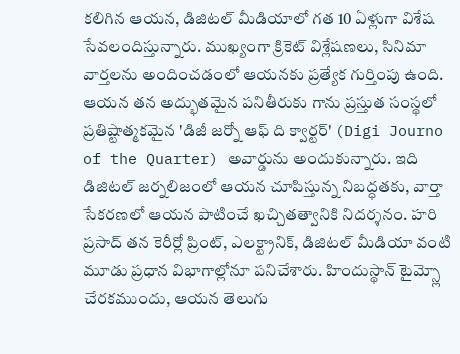కలిగిన ఆయన, డిజిటల్ మీడియాలో గత 10 ఏళ్లుగా విశేష సేవలందిస్తున్నారు. ముఖ్యంగా క్రికెట్ విశ్లేషణలు, సినిమా వార్తలను అందించడంలో ఆయనకు ప్రత్యేక గుర్తింపు ఉంది. ఆయన తన అద్భుతమైన పనితీరుకు గాను ప్రస్తుత సంస్థలో ప్రతిష్టాత్మకమైన 'డిజీ జర్నో ఆఫ్ ది క్వార్టర్' (Digi Journo of the Quarter) అవార్డును అందుకున్నారు. ఇది డిజిటల్ జర్నలిజంలో ఆయన చూపిస్తున్న నిబద్ధతకు, వార్తా సేకరణలో ఆయన పాటించే ఖచ్చితత్వానికి నిదర్శనం. హరి ప్రసాద్ తన కెరీర్లో ప్రింట్, ఎలక్ట్రానిక్, డిజిటల్ మీడియా వంటి మూడు ప్రధాన విభాగాల్లోనూ పనిచేశారు. హిందుస్థాన్ టైమ్స్లో చేరకముందు, ఆయన తెలుగు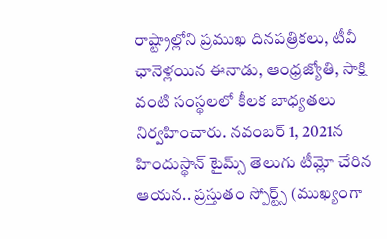రాష్ట్రాల్లోని ప్రముఖ దినపత్రికలు, టీవీ ఛానెళ్లయిన ఈనాడు, ఆంధ్రజ్యోతి, సాక్షి వంటి సంస్థలలో కీలక బాధ్యతలు నిర్వహించారు. నవంబర్ 1, 2021న హిందుస్థాన్ టైమ్స్ తెలుగు టీమ్లో చేరిన ఆయన.. ప్రస్తుతం స్పోర్ట్స్ (ముఖ్యంగా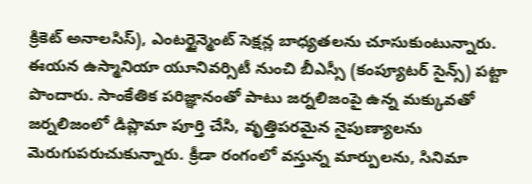క్రికెట్ అనాలసిస్), ఎంటర్టైన్మెంట్ సెక్షన్ల బాధ్యతలను చూసుకుంటున్నారు. ఈయన ఉస్మానియా యూనివర్సిటీ నుంచి బీఎస్సీ (కంప్యూటర్ సైన్స్) పట్టా పొందారు. సాంకేతిక పరిజ్ఞానంతో పాటు జర్నలిజంపై ఉన్న మక్కువతో జర్నలిజంలో డిప్లొమా పూర్తి చేసి, వృత్తిపరమైన నైపుణ్యాలను మెరుగుపరుచుకున్నారు. క్రీడా రంగంలో వస్తున్న మార్పులను, సినిమా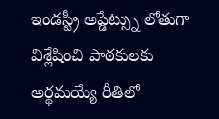ఇండస్ట్రీ అప్డేట్స్ను లోతుగా విశ్లేషించి పాఠకులకు అర్థమయ్యే రీతిలో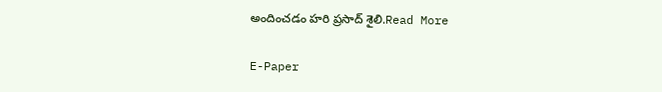అందించడం హరి ప్రసాద్ శైలి.Read More

E-Paper